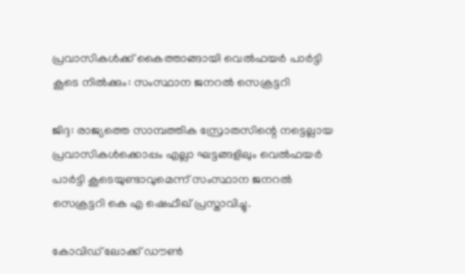പ്രവാസികള്‍ക്ക് കൈത്താങ്ങായി വെല്‍ഫയര്‍ പാര്‍ട്ടി കൂടെ നില്‍ക്കും: സംസ്ഥാന ജനറല്‍ സെക്രട്ടറി

ജിദ്ദ: രാജ്യത്തെ സാമ്പത്തിക സ്രോതസിന്റെ നട്ടെല്ലായ പ്രവാസികള്‍ക്കൊപ്പം എല്ലാ ഘട്ടങ്ങളിലും വെല്‍ഫയര്‍ പാര്‍ട്ടി കൂടെയുണ്ടാവുമെന്ന് സംസ്ഥാന ജനറല്‍ സെക്രട്ടറി കെ എ ഷെഫീഖ് പ്രസ്താവിച്ചു.

കോവിഡ് ലോക്ക് ഡൗണ്‍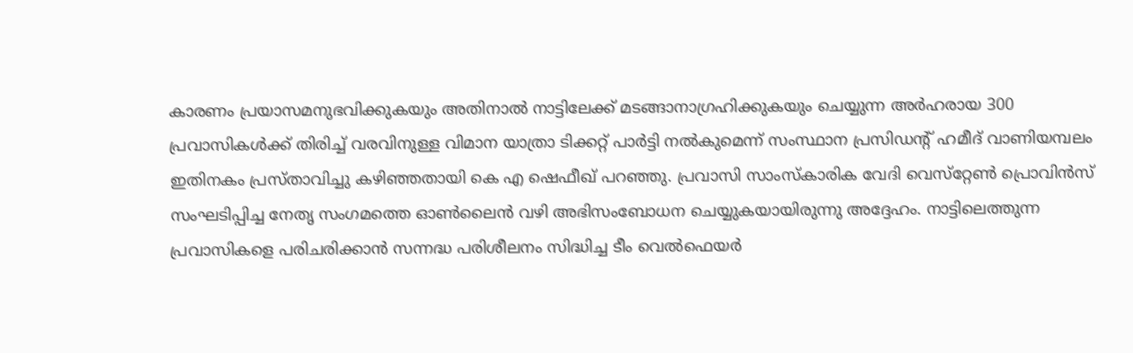കാരണം പ്രയാസമനുഭവിക്കുകയും അതിനാല്‍ നാട്ടിലേക്ക് മടങ്ങാനാഗ്രഹിക്കുകയും ചെയ്യുന്ന അര്‍ഹരായ 300 പ്രവാസികള്‍ക്ക് തിരിച്ച് വരവിനുള്ള വിമാന യാത്രാ ടിക്കറ്റ് പാര്‍ട്ടി നല്‍കുമെന്ന് സംസ്ഥാന പ്രസിഡന്റ് ഹമീദ് വാണിയമ്പലം  ഇതിനകം പ്രസ്താവിച്ചു കഴിഞ്ഞതായി കെ എ ഷെഫീഖ് പറഞ്ഞു. പ്രവാസി സാംസ്‌കാരിക വേദി വെസ്‌റ്റേണ്‍ പ്രൊവിന്‍സ് സംഘടിപ്പിച്ച നേതൃ സംഗമത്തെ ഓണ്‍ലൈന്‍ വഴി അഭിസംബോധന ചെയ്യുകയായിരുന്നു അദ്ദേഹം. നാട്ടിലെത്തുന്ന  പ്രവാസികളെ പരിചരിക്കാന്‍ സന്നദ്ധ പരിശീലനം സിദ്ധിച്ച ടീം വെല്‍ഫെയര്‍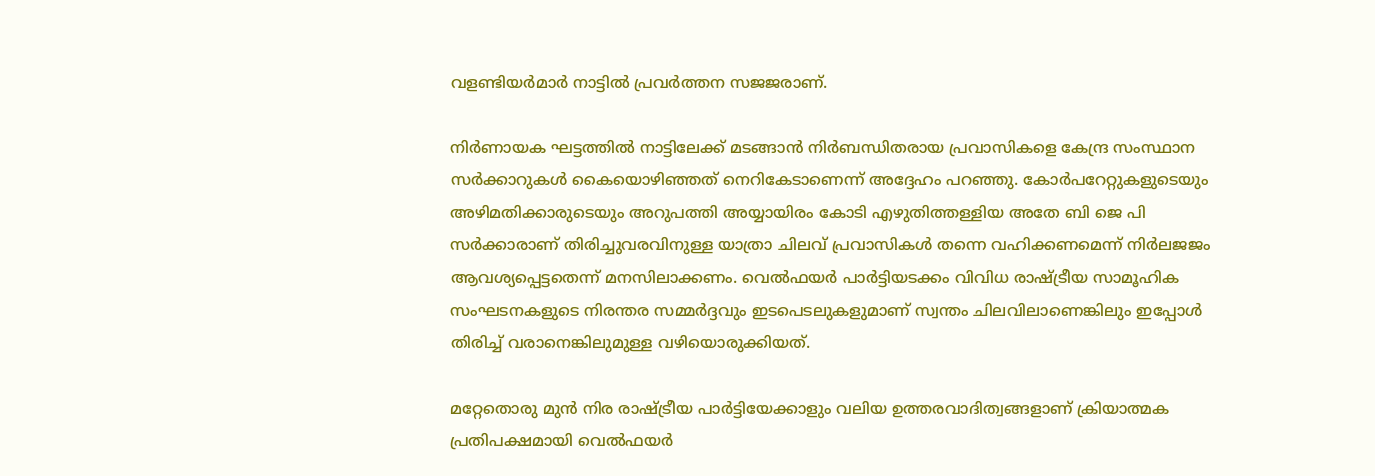വളണ്ടിയര്‍മാര്‍ നാട്ടില്‍ പ്രവര്‍ത്തന സജജരാണ്.

നിര്‍ണായക ഘട്ടത്തില്‍ നാട്ടിലേക്ക് മടങ്ങാന്‍ നിര്‍ബന്ധിതരായ പ്രവാസികളെ കേന്ദ്ര സംസ്ഥാന സര്‍ക്കാറുകള്‍ കൈയൊഴിഞ്ഞത് നെറികേടാണെന്ന് അദ്ദേഹം പറഞ്ഞു. കോര്‍പറേറ്റുകളുടെയും അഴിമതിക്കാരുടെയും അറുപത്തി അയ്യായിരം കോടി എഴുതിത്തള്ളിയ അതേ ബി ജെ പി  സര്‍ക്കാരാണ് തിരിച്ചുവരവിനുള്ള യാത്രാ ചിലവ് പ്രവാസികള്‍ തന്നെ വഹിക്കണമെന്ന് നിര്‍ലജജം ആവശ്യപ്പെട്ടതെന്ന് മനസിലാക്കണം. വെല്‍ഫയര്‍ പാര്‍ട്ടിയടക്കം വിവിധ രാഷ്ട്രീയ സാമൂഹിക സംഘടനകളുടെ നിരന്തര സമ്മര്‍ദ്ദവും ഇടപെടലുകളുമാണ് സ്വന്തം ചിലവിലാണെങ്കിലും ഇപ്പോള്‍ തിരിച്ച് വരാനെങ്കിലുമുള്ള വഴിയൊരുക്കിയത്.

മറ്റേതൊരു മുന്‍ നിര രാഷ്ട്രീയ പാര്‍ട്ടിയേക്കാളും വലിയ ഉത്തരവാദിത്വങ്ങളാണ് ക്രിയാത്മക പ്രതിപക്ഷമായി വെല്‍ഫയര്‍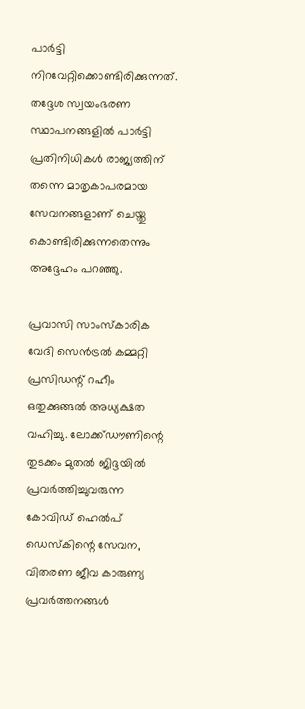പാര്‍ട്ടി നിറവേറ്റിക്കൊണ്ടിരിക്കുന്നത്. തദ്ദേശ സ്വയംഭരണ സ്ഥാപനങ്ങളില്‍ പാര്‍ട്ടി പ്രതിനിധികള്‍ രാജ്യത്തിന് തന്നെ മാതൃകാപരമായ സേവനങ്ങളാണ് ചെയ്തു കൊണ്ടിരിക്കുന്നതെന്നും അദ്ദേഹം പറഞ്ഞു.

പ്രവാസി സാംസ്‌കാരിക വേദി സെന്‍ട്രല്‍ കമ്മറ്റി പ്രസിഡന്റ് റഹീം ഒതുക്കുങ്ങല്‍ അധ്യക്ഷത വഹിച്ചു. ലോക്ക്ഡൗണിന്റെ തുടക്കം മുതല്‍ ജിദ്ദയില്‍ പ്രവര്‍ത്തിച്ചുവരുന്ന കോവിഡ് ഹെല്‍പ് ഡെസ്‌കിന്റെ സേവന, വിതരണ ജീവ കാരുണ്യ പ്രവര്‍ത്തനങ്ങള്‍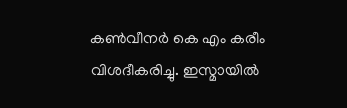കണ്‍വീനര്‍ കെ എം കരീം വിശദീകരിച്ചു. ഇസ്മായില്‍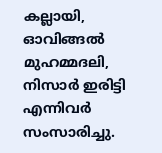കല്ലായി, ഓവിങ്ങല്‍ മുഹമ്മദലി, നിസാര്‍ ഇരിട്ടി എന്നിവര്‍ സംസാരിച്ചു.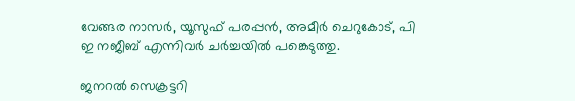വേങ്ങര നാസര്‍, യൂസുഫ് പരപ്പന്‍, അമീര്‍ ചെറുകോട്, പി ഇ നജീബ് എന്നിവര്‍ ചര്‍ച്ചയില്‍ പങ്കെടുത്തു.

ജനറല്‍ സെക്രട്ടറി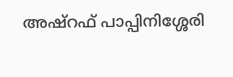അഷ്‌റഫ് പാപ്പിനിശ്ശേരി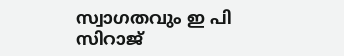സ്വാഗതവും ഇ പി സിറാജ്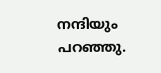നന്ദിയും പറഞ്ഞു.